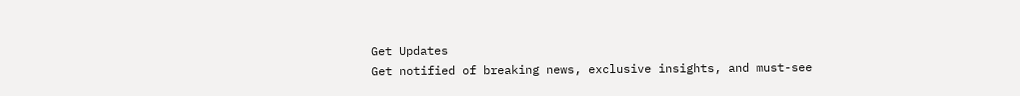Get Updates
Get notified of breaking news, exclusive insights, and must-see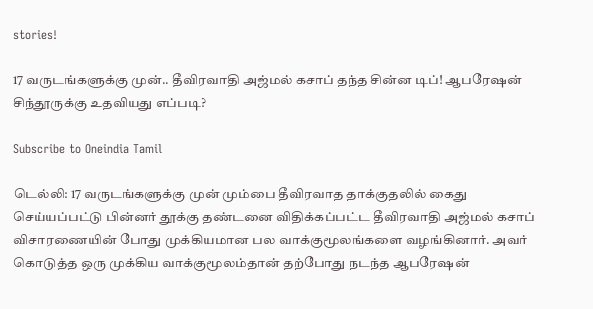stories!

17 வருடங்களுக்கு முன்.. தீவிரவாதி அஜ்மல் கசாப் தந்த சின்ன டிப்! ஆபரேஷன் சிந்தூருக்கு உதவியது எப்படி?

Subscribe to Oneindia Tamil

டெல்லி: 17 வருடங்களுக்கு முன் மும்பை தீவிரவாத தாக்குதலில் கைது செய்யப்பட்டு பின்னர் தூக்கு தண்டனை விதிக்கப்பட்ட தீவிரவாதி அஜ்மல் கசாப் விசாரணையின் போது முக்கியமான பல வாக்குமூலங்களை வழங்கினார். அவர் கொடுத்த ஒரு முக்கிய வாக்குமூலம்தான் தற்போது நடந்த ஆபரேஷன்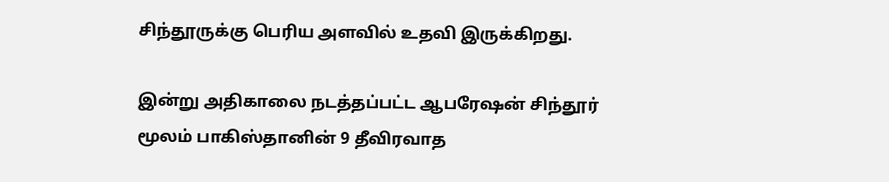சிந்தூருக்கு பெரிய அளவில் உதவி இருக்கிறது.

இன்று அதிகாலை நடத்தப்பட்ட ஆபரேஷன் சிந்தூர் மூலம் பாகிஸ்தானின் 9 தீவிரவாத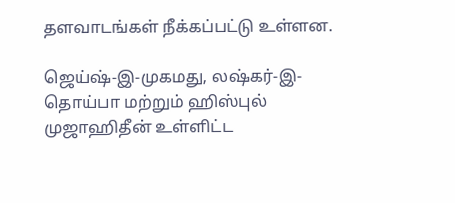தளவாடங்கள் நீக்கப்பட்டு உள்ளன.

ஜெய்ஷ்-இ-முகமது, லஷ்கர்-இ-தொய்பா மற்றும் ஹிஸ்புல் முஜாஹிதீன் உள்ளிட்ட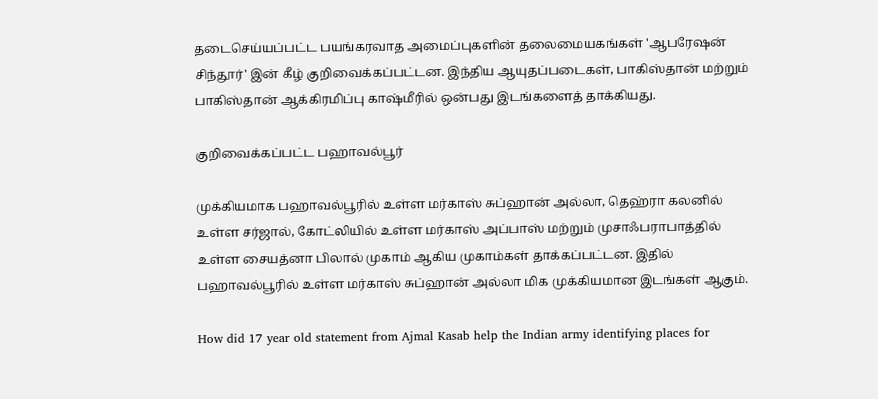தடைசெய்யப்பட்ட பயங்கரவாத அமைப்புகளின் தலைமையகங்கள் 'ஆபரேஷன் சிந்தூர்' இன் கீழ் குறிவைக்கப்பட்டன. இந்திய ஆயுதப்படைகள், பாகிஸ்தான் மற்றும் பாகிஸ்தான் ஆக்கிரமிப்பு காஷ்மீரில் ஒன்பது இடங்களைத் தாக்கியது.

குறிவைக்கப்பட்ட பஹாவல்பூர்

முக்கியமாக பஹாவல்பூரில் உள்ள மர்காஸ் சுப்ஹான் அல்லா, தெஹ்ரா கலனில் உள்ள சர்ஜால், கோட்லியில் உள்ள மர்காஸ் அப்பாஸ் மற்றும் முசாஃபராபாத்தில் உள்ள சையத்னா பிலால் முகாம் ஆகிய முகாம்கள் தாக்கப்பட்டன. இதில் பஹாவல்பூரில் உள்ள மர்காஸ் சுப்ஹான் அல்லா மிக முக்கியமான இடங்கள் ஆகும்.

How did 17 year old statement from Ajmal Kasab help the Indian army identifying places for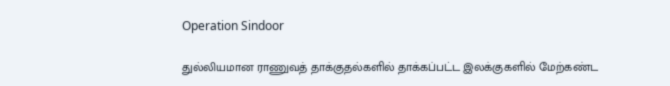Operation Sindoor

துல்லியமான ராணுவத் தாக்குதல்களில் தாக்கப்பட்ட இலக்குகளில் மேற்கண்ட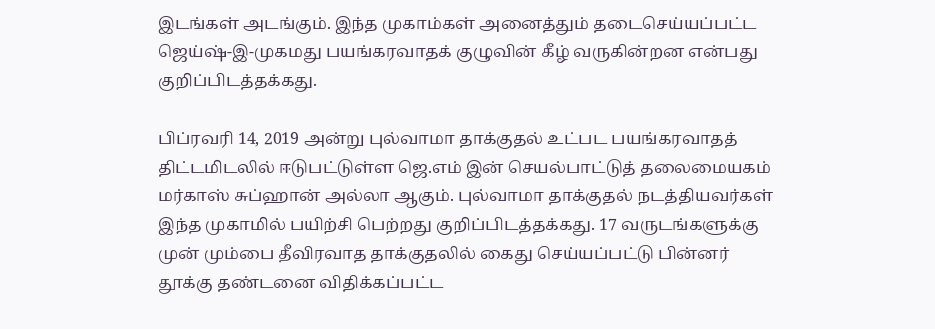இடங்கள் அடங்கும். இந்த முகாம்கள் அனைத்தும் தடைசெய்யப்பட்ட ஜெய்ஷ்-இ-முகமது பயங்கரவாதக் குழுவின் கீழ் வருகின்றன என்பது குறிப்பிடத்தக்கது.

பிப்ரவரி 14, 2019 அன்று புல்வாமா தாக்குதல் உட்பட பயங்கரவாதத் திட்டமிடலில் ஈடுபட்டுள்ள ஜெ.எம் இன் செயல்பாட்டுத் தலைமையகம் மர்காஸ் சுப்ஹான் அல்லா ஆகும். புல்வாமா தாக்குதல் நடத்தியவர்கள் இந்த முகாமில் பயிற்சி பெற்றது குறிப்பிடத்தக்கது. 17 வருடங்களுக்கு முன் மும்பை தீவிரவாத தாக்குதலில் கைது செய்யப்பட்டு பின்னர் தூக்கு தண்டனை விதிக்கப்பட்ட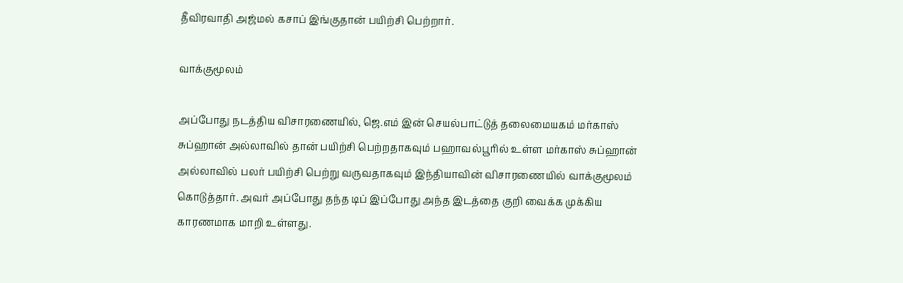தீவிரவாதி அஜ்மல் கசாப் இங்குதான் பயிற்சி பெற்றார்.

வாக்குமூலம்

அப்போது நடத்திய விசாரணையில், ஜெ.எம் இன் செயல்பாட்டுத் தலைமையகம் மர்காஸ் சுப்ஹான் அல்லாவில் தான் பயிற்சி பெற்றதாகவும் பஹாவல்பூரில் உள்ள மர்காஸ் சுப்ஹான் அல்லாவில் பலர் பயிற்சி பெற்று வருவதாகவும் இந்தியாவின் விசாரணையில் வாக்குமூலம் கொடுத்தார். அவர் அப்போது தந்த டிப் இப்போது அந்த இடத்தை குறி வைக்க முக்கிய காரணமாக மாறி உள்ளது.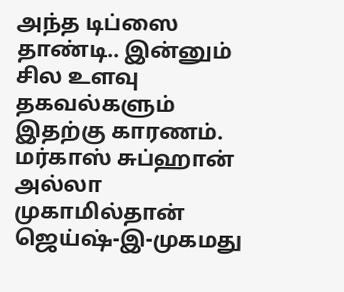அந்த டிப்ஸை தாண்டி.. இன்னும் சில உளவு தகவல்களும் இதற்கு காரணம். மர்காஸ் சுப்ஹான் அல்லா முகாமில்தான் ஜெய்ஷ்-இ-முகமது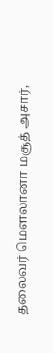தலைவர் மௌலானா மசூத் அசார்,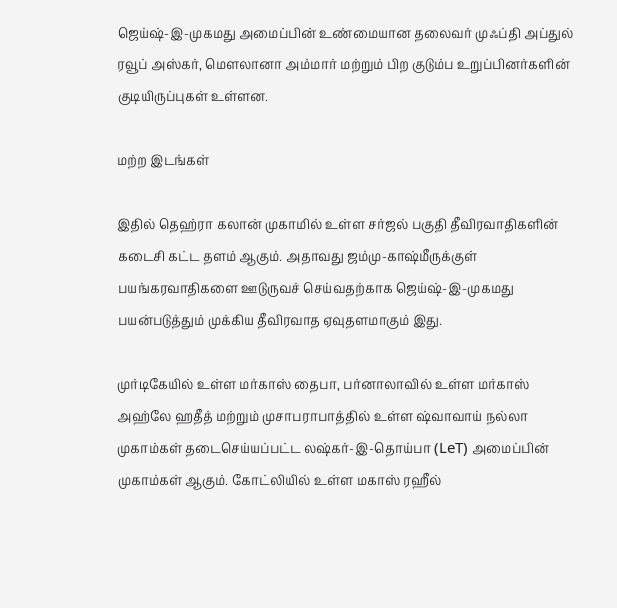ஜெய்ஷ்-இ-முகமது அமைப்பின் உண்மையான தலைவர் முஃப்தி அப்துல் ரவூப் அஸ்கர், மௌலானா அம்மார் மற்றும் பிற குடும்ப உறுப்பினர்களின் குடியிருப்புகள் உள்ளன.

மற்ற இடங்கள்

இதில் தெஹ்ரா கலான் முகாமில் உள்ள சர்ஜல் பகுதி தீவிரவாதிகளின் கடைசி கட்ட தளம் ஆகும். அதாவது ஜம்மு-காஷ்மீருக்குள் பயங்கரவாதிகளை ஊடுருவச் செய்வதற்காக ஜெய்ஷ்-இ-முகமது பயன்படுத்தும் முக்கிய தீவிரவாத ஏவுதளமாகும் இது.

முர்டிகேயில் உள்ள மர்காஸ் தைபா, பர்னாலாவில் உள்ள மர்காஸ் அஹ்லே ஹதீத் மற்றும் முசாபராபாத்தில் உள்ள ஷ்வாவாய் நல்லா முகாம்கள் தடைசெய்யப்பட்ட லஷ்கர்-இ-தொய்பா (LeT) அமைப்பின் முகாம்கள் ஆகும். கோட்லியில் உள்ள மகாஸ் ரஹீல்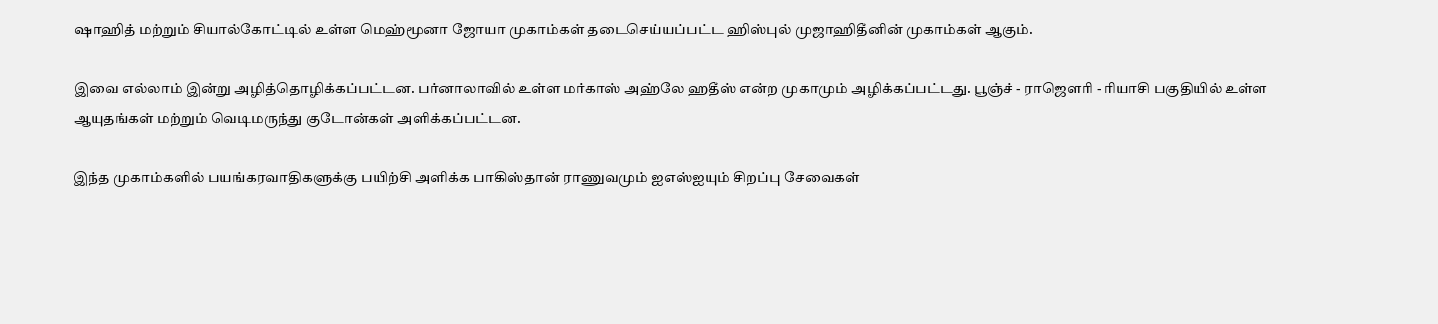ஷாஹித் மற்றும் சியால்கோட்டில் உள்ள மெஹ்மூனா ஜோயா முகாம்கள் தடைசெய்யப்பட்ட ஹிஸ்புல் முஜாஹிதீனின் முகாம்கள் ஆகும்.

இவை எல்லாம் இன்று அழித்தொழிக்கப்பட்டன. பர்னாலாவில் உள்ள மர்காஸ் அஹ்லே ஹதீஸ் என்ற முகாமும் அழிக்கப்பட்டது. பூஞ்ச் - ராஜௌரி - ரியாசி பகுதியில் உள்ள ஆயுதங்கள் மற்றும் வெடிமருந்து குடோன்கள் அளிக்கப்பட்டன.

இந்த முகாம்களில் பயங்கரவாதிகளுக்கு பயிற்சி அளிக்க பாகிஸ்தான் ராணுவமும் ஐஎஸ்ஐயும் சிறப்பு சேவைகள்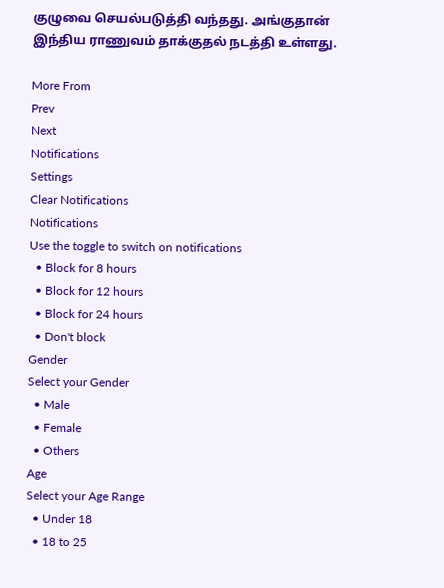குழுவை செயல்படுத்தி வந்தது. அங்குதான் இந்திய ராணுவம் தாக்குதல் நடத்தி உள்ளது.

More From
Prev
Next
Notifications
Settings
Clear Notifications
Notifications
Use the toggle to switch on notifications
  • Block for 8 hours
  • Block for 12 hours
  • Block for 24 hours
  • Don't block
Gender
Select your Gender
  • Male
  • Female
  • Others
Age
Select your Age Range
  • Under 18
  • 18 to 25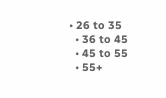• 26 to 35
  • 36 to 45
  • 45 to 55
  • 55+